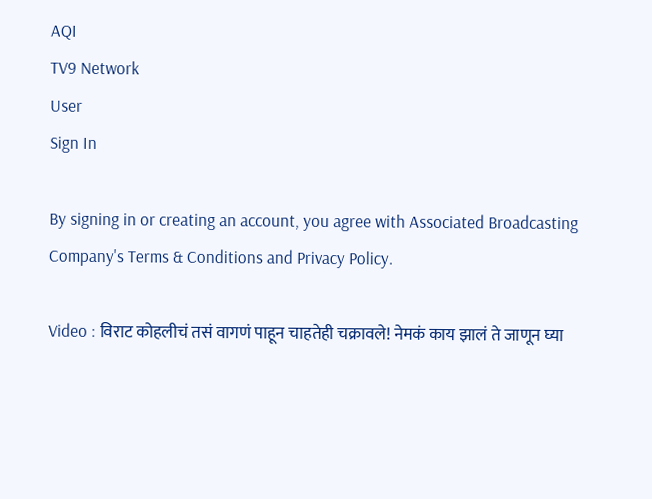AQI
TV9 Network
User
Sign In

By signing in or creating an account, you agree with Associated Broadcasting Company's Terms & Conditions and Privacy Policy.

Video : विराट कोहलीचं तसं वागणं पाहून चाहतेही चक्रावले! नेमकं काय झालं ते जाणून घ्या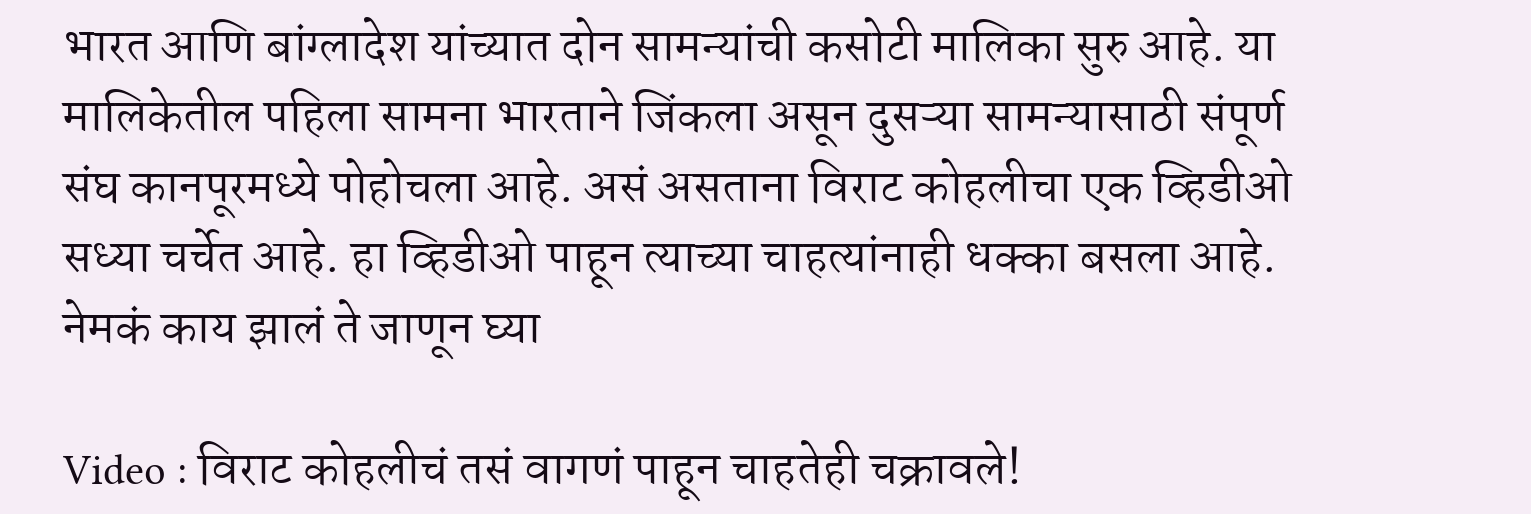भारत आणि बांग्लादेश यांच्यात दोन सामन्यांची कसोटी मालिका सुरु आहे. या मालिकेतील पहिला सामना भारताने जिंकला असून दुसऱ्या सामन्यासाठी संपूर्ण संघ कानपूरमध्ये पोहोचला आहे. असं असताना विराट कोहलीचा एक व्हिडीओ सध्या चर्चेत आहे. हा व्हिडीओ पाहून त्याच्या चाहत्यांनाही धक्का बसला आहे. नेमकं काय झालं ते जाणून घ्या

Video : विराट कोहलीचं तसं वागणं पाहून चाहतेही चक्रावले!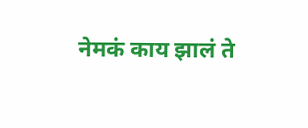नेमकं काय झालं ते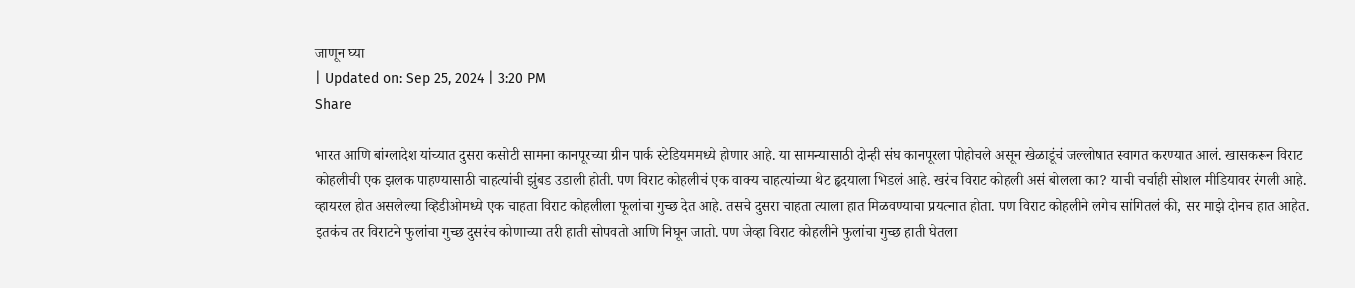जाणून घ्या
| Updated on: Sep 25, 2024 | 3:20 PM
Share

भारत आणि बांग्लादेश यांच्यात दुसरा कसोटी सामना कानपूरच्या ग्रीन पार्क स्टेडियममध्ये होणार आहे. या सामन्यासाठी दोन्ही संघ कानपूरला पोहोचले असून खेळाडूंचं जल्लोषात स्वागत करण्यात आलं. खासकरून विराट कोहलीची एक झलक पाहण्यासाठी चाहत्यांची झुंबड उडाली होती. पण विराट कोहलीचं एक वाक्य चाहत्यांच्या थेट हृदयाला भिडलं आहे. खरंच विराट कोहली असं बोलला का? याची चर्चाही सोशल मीडियावर रंगली आहे. व्हायरल होत असलेल्या व्हिडीओमध्ये एक चाहता विराट कोहलीला फूलांचा गुच्छ देत आहे. तसचे दुसरा चाहता त्याला हात मिळवण्याचा प्रयत्नात होता. पण विराट कोहलीने लगेच सांगितलं की, सर माझे दोनच हात आहेत. इतकंच तर विराटने फुलांचा गुच्छ दुसरंच कोणाच्या तरी हाती सोपवतो आणि निघून जातो. पण जेव्हा विराट कोहलीने फुलांचा गुच्छ हाती घेतला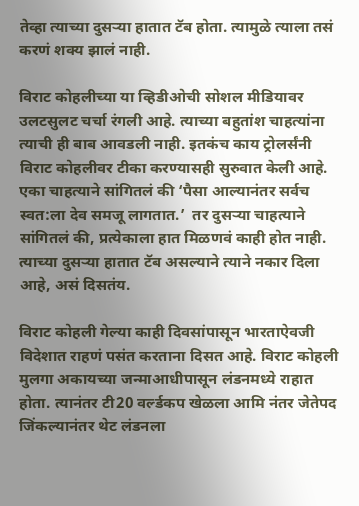तेव्हा त्याच्या दुसऱ्या हातात टॅब होता. त्यामुळे त्याला तसं करणं शक्य झालं नाही.

विराट कोहलीच्या या व्हिडीओची सोशल मीडियावर उलटसुलट चर्चा रंगली आहे. त्याच्या बहुतांश चाहत्यांना त्याची ही बाब आवडली नाही. इतकंच काय ट्रोलर्संनी विराट कोहलीवर टीका करण्यासही सुरुवात केली आहे. एका चाहत्याने सांगितलं की ‘पैसा आल्यानंतर सर्वच स्वत:ला देव समजू लागतात.’  तर दुसऱ्या चाहत्याने सांगितलं की, प्रत्येकाला हात मिळणवं काही होत नाही. त्याच्या दुसऱ्या हातात टॅब असल्याने त्याने नकार दिला आहे, असं दिसतंय.

विराट कोहली गेल्या काही दिवसांपासून भारताऐवजी विदेशात राहणं पसंत करताना दिसत आहे. विराट कोहली मुलगा अकायच्या जन्माआधीपासून लंडनमध्ये राहात होता. त्यानंतर टी20 वर्ल्डकप खेळला आमि नंतर जेतेपद जिंकल्यानंतर थेट लंडनला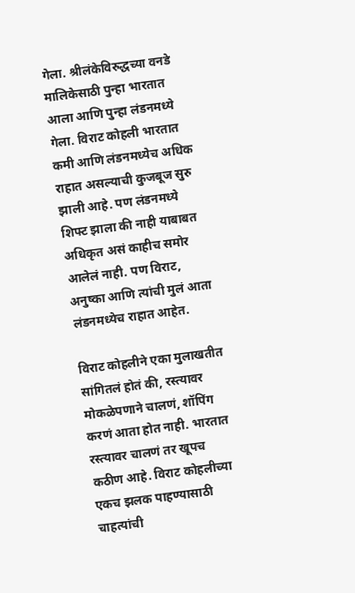गेला. श्रीलंकेविरुद्धच्या वनडे मालिकेसाठी पुन्हा भारतात आला आणि पुन्हा लंडनमध्ये गेला. विराट कोहली भारतात कमी आणि लंडनमध्येच अधिक राहात असल्याची कुजबूज सुरु झाली आहे. पण लंडनमध्ये शिफ्ट झाला की नाही याबाबत अधिकृत असं काहीच समोर आलेलं नाही. पण विराट, अनुष्का आणि त्यांची मुलं आता लंडनमध्येच राहात आहेत.

विराट कोहलीने एका मुलाखतीत सांगितलं होतं की, रस्त्यावर मोकळेपणाने चालणं, शॉपिंग करणं आता होत नाही. भारतात रस्त्यावर चालणं तर खूपच कठीण आहे. विराट कोहलीच्या एकच झलक पाहण्यासाठी चाहत्यांची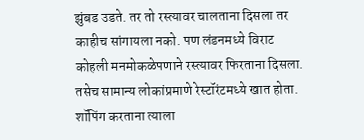झुंबड उडते. तर तो रस्त्यावर चालताना दिसला तर काहीच सांगायला नको. पण लंडनमध्ये विराट कोहली मनमोकळेपणाने रस्त्यावर फिरताना दिसला. तसेच सामान्य लोकांप्रमाणे रेस्टॉरंटमध्ये खात होता. शॉपिंग करताना त्याला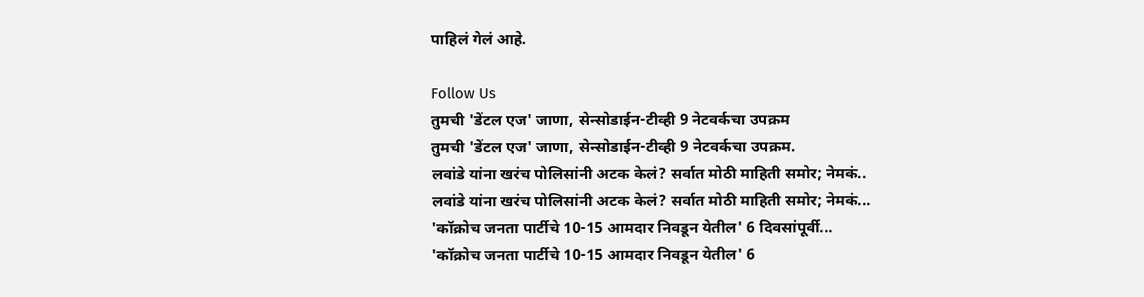पाहिलं गेलं आहे.

Follow Us
तुमची 'डेंटल एज' जाणा, सेन्सोडाईन-टीव्ही 9 नेटवर्कचा उपक्रम
तुमची 'डेंटल एज' जाणा, सेन्सोडाईन-टीव्ही 9 नेटवर्कचा उपक्रम.
लवांडे यांना खरंच पोलिसांनी अटक केलं? सर्वात मोठी माहिती समोर; नेमकं..
लवांडे यांना खरंच पोलिसांनी अटक केलं? सर्वात मोठी माहिती समोर; नेमकं...
'कॉक्रोच जनता पार्टीचे 10-15 आमदार निवडून येतील' 6 दिवसांपूर्वी...
'कॉक्रोच जनता पार्टीचे 10-15 आमदार निवडून येतील' 6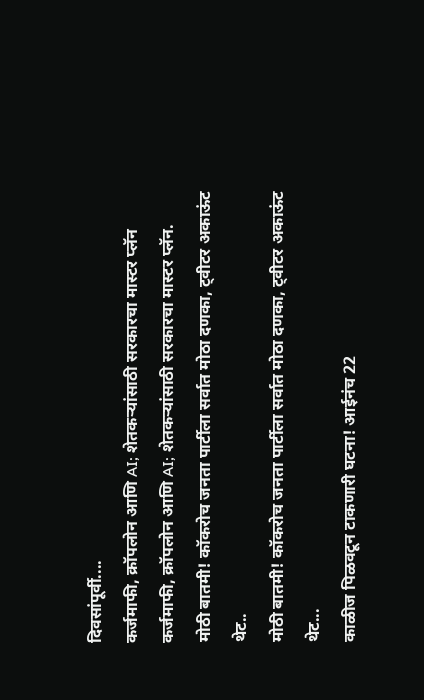दिवसांपूर्वी....
कर्जमाफी, क्रॉपलोन आणि AI; शेतकऱ्यांसाठी सरकारचा मास्टर प्लॅन
कर्जमाफी, क्रॉपलोन आणि AI; शेतकऱ्यांसाठी सरकारचा मास्टर प्लॅन.
मोठी बातमी! कॉकरोच जनता पार्टीला सर्वात मोठा दणका, ट्वीटर अकाऊंट थेट..
मोठी बातमी! कॉकरोच जनता पार्टीला सर्वात मोठा दणका, ट्वीटर अकाऊंट थेट...
काळीज पिळवटून टाकणारी घटना! आईनंच 22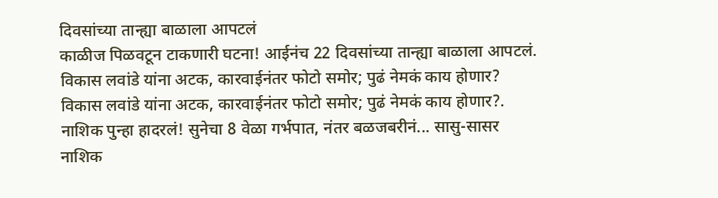दिवसांच्या तान्ह्या बाळाला आपटलं
काळीज पिळवटून टाकणारी घटना! आईनंच 22 दिवसांच्या तान्ह्या बाळाला आपटलं.
विकास लवांडे यांना अटक, कारवाईनंतर फोटो समोर; पुढं नेमकं काय होणार?
विकास लवांडे यांना अटक, कारवाईनंतर फोटो समोर; पुढं नेमकं काय होणार?.
नाशिक पुन्हा हादरलं! सुनेचा 8 वेळा गर्भपात, नंतर बळजबरीनं... सासु-सासर
नाशिक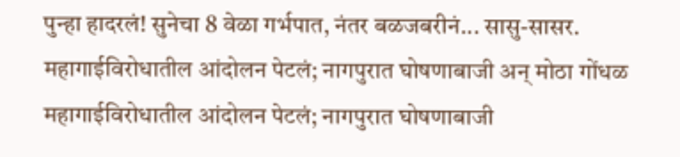पुन्हा हादरलं! सुनेचा 8 वेळा गर्भपात, नंतर बळजबरीनं... सासु-सासर.
महागाईविरोधातील आंदोलन पेटलं; नागपुरात घोषणाबाजी अन् मोठा गोंधळ
महागाईविरोधातील आंदोलन पेटलं; नागपुरात घोषणाबाजी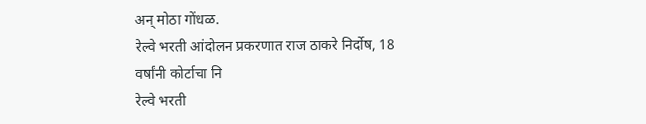अन् मोठा गोंधळ.
रेल्वे भरती आंदोलन प्रकरणात राज ठाकरे निर्दोष, 18 वर्षांनी कोर्टाचा नि
रेल्वे भरती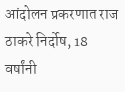आंदोलन प्रकरणात राज ठाकरे निर्दोष, 18 वर्षांनी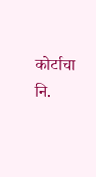कोर्टाचा नि.